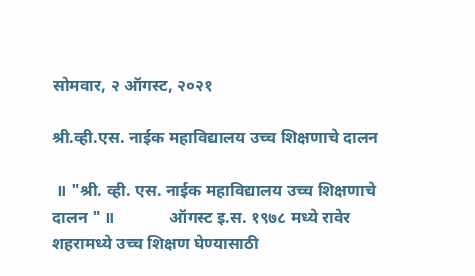सोमवार, २ ऑगस्ट, २०२१

श्री.व्ही.एस. नाईक महाविद्यालय उच्च शिक्षणाचे दालन

 ॥ "श्री. व्ही. एस. नाईक महाविद्यालय उच्च शिक्षणाचे दालन " ॥             ऑगस्ट इ.स. १९७८ मध्ये रावेर शहरामध्ये उच्च शिक्षण घेण्यासाठी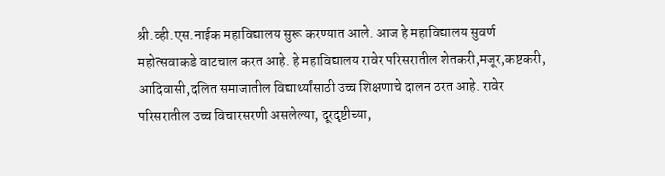श्री.व्ही.एस.नाईक महाविद्यालय सुरू करण्यात आले. आज हे महाविद्यालय सुवर्ण महोत्सवाकडे वाटचाल करत आहे. हे महाविद्यालय रावेर परिसरातील शेतकरी,मजूर,कष्टकरी, आदिवासी,दलित समाजातील विद्यार्थ्यांसाठी उच्च शिक्षणाचे दालन ठरत आहे. रावेर परिसरातील उच्च विचारसरणी असलेल्या, दूरदृष्टीच्या,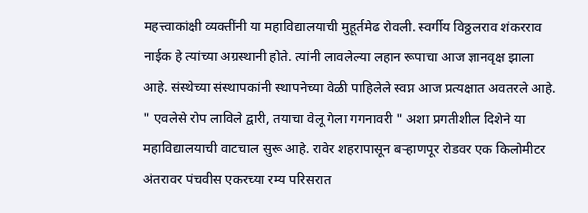महत्त्वाकांक्षी व्यक्तींनी या महाविद्यालयाची मुहूर्तमेढ रोवली. स्वर्गीय विठ्ठलराव शंकरराव नाईक हे त्यांच्या अग्रस्थानी होते. त्यांनी लावलेल्या लहान रूपाचा आज ज्ञानवृक्ष झाला आहे. संस्थेच्या संस्थापकांनी स्थापनेच्या वेळी पाहिलेले स्वप्न आज प्रत्यक्षात अवतरले आहे. " एवलेसे रोप लाविले द्वारी, तयाचा वेलू गेला गगनावरी " अशा प्रगतीशील दिशेने या महाविद्यालयाची वाटचाल सुरू आहे. रावेर शहरापासून बऱ्हाणपूर रोडवर एक किलोमीटर अंतरावर पंचवीस एकरच्या रम्य परिसरात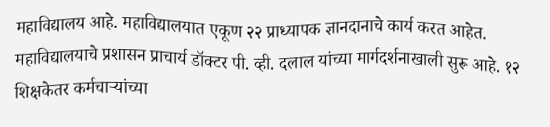महाविद्यालय आहे. महाविद्यालयात एकूण २२ प्राध्यापक ज्ञानदानाचे कार्य करत आहेत. महाविद्यालयाचे प्रशासन प्राचार्य डॉक्टर पी. व्ही. दलाल यांच्या मार्गदर्शनाखाली सुरू आहे. १२ शिक्षकेतर कर्मचाऱ्यांच्या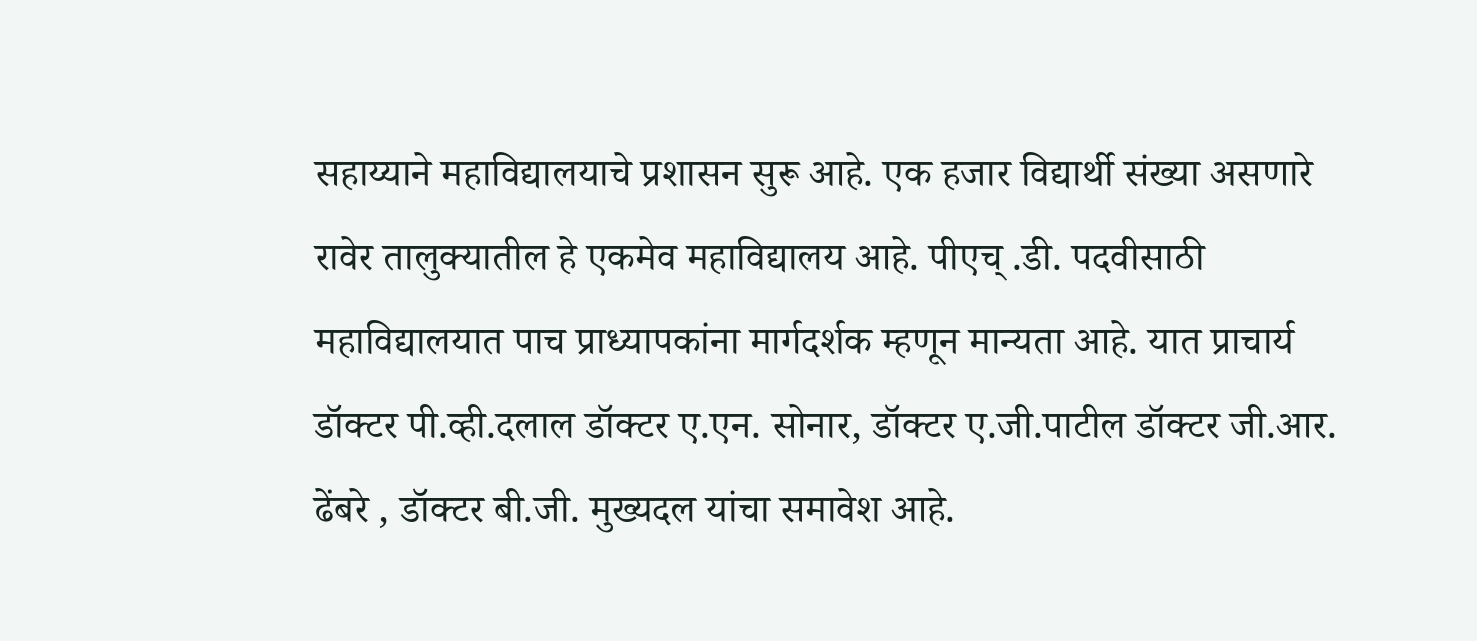सहाय्याने महाविद्यालयाचे प्रशासन सुरू आहे. एक हजार विद्यार्थी संख्या असणारे रावेर तालुक्यातील हे एकमेव महाविद्यालय आहे. पीएच् .डी. पदवीसाठी महाविद्यालयात पाच प्राध्यापकांना मार्गदर्शक म्हणून मान्यता आहे. यात प्राचार्य डॉक्टर पी.व्ही.दलाल डॉक्टर ए.एन. सोनार, डॉक्टर ए.जी.पाटील डॉक्टर जी.आर. ढेंबरे , डॉक्टर बी.जी. मुख्यदल यांचा समावेश आहे.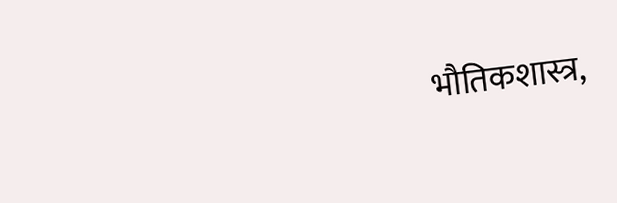भौतिकशास्त्र,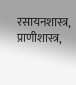रसायनशास्त्र, प्राणीशास्त्र,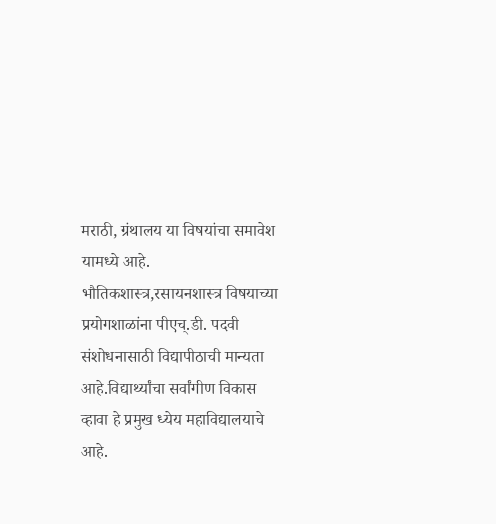मराठी, ग्रंथालय या विषयांचा समावेश यामध्ये आहे. भौतिकशास्त्र,रसायनशास्त्र विषयाच्या प्रयोगशाळांना पीएच्.डी. पदवी संशोधनासाठी विद्यापीठाची मान्यता आहे.विद्यार्थ्यांचा सर्वांगीण विकास व्हावा हे प्रमुख ध्येय महाविद्यालयाचे आहे.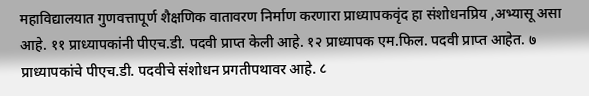महाविद्यालयात गुणवत्तापूर्ण शैक्षणिक वातावरण निर्माण करणारा प्राध्यापकवृंद हा संशोधनप्रिय ,अभ्यासू असा आहे. ११ प्राध्यापकांनी पीएच.डी. पदवी प्राप्त केली आहे. १२ प्राध्यापक एम.फिल. पदवी प्राप्त आहेत. ७ प्राध्यापकांचे पीएच.डी. पदवीचे संशोधन प्रगतीपथावर आहे. ८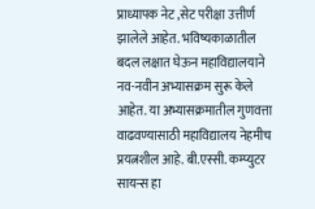प्राध्यापक नेट ,सेट परीक्षा उत्तीर्ण झालेले आहेत. भविष्यकाळातील बदल लक्षात घेऊन महाविद्यालयाने नव-नवीन अभ्यासक्रम सुरू केले आहेत. या अभ्यासक्रमातील गुणवत्ता वाढवण्यासाठी महाविद्यालय नेहमीच प्रयत्नशील आहे. बी.एस्सी. कम्प्युटर सायन्स हा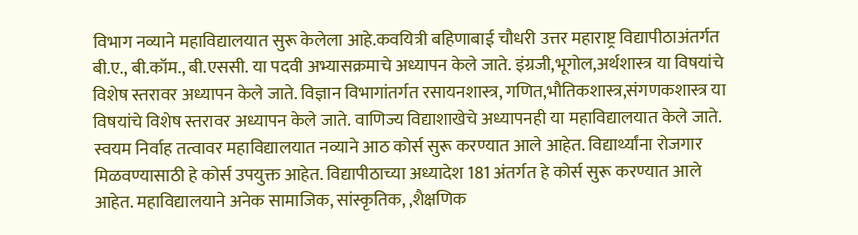विभाग नव्याने महाविद्यालयात सुरू केलेला आहे.कवयित्री बहिणाबाई चौधरी उत्तर महाराष्ट्र विद्यापीठाअंतर्गत बी.ए., बी.कॉम., बी.एससी. या पदवी अभ्यासक्रमाचे अध्यापन केले जाते. इंग्रजी,भूगोल,अर्थशास्त्र या विषयांचे विशेष स्तरावर अध्यापन केले जाते. विज्ञान विभागांतर्गत रसायनशास्त्र, गणित,भौतिकशास्त्र,संगणकशास्त्र या विषयांचे विशेष स्तरावर अध्यापन केले जाते. वाणिज्य विद्याशाखेचे अध्यापनही या महाविद्यालयात केले जाते. स्वयम निर्वाह तत्वावर महाविद्यालयात नव्याने आठ कोर्स सुरू करण्यात आले आहेत. विद्यार्थ्यांना रोजगार मिळवण्यासाठी हे कोर्स उपयुक्त आहेत. विद्यापीठाच्या अध्यादेश 181 अंतर्गत हे कोर्स सुरू करण्यात आले आहेत. महाविद्यालयाने अनेक सामाजिक, सांस्कृतिक, ,शैक्षणिक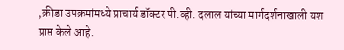,क्रीडा उपक्रमांमध्ये प्राचार्य डॉक्टर पी.व्ही. दलाल यांच्या मार्गदर्शनाखाली यश प्राप्त केले आहे.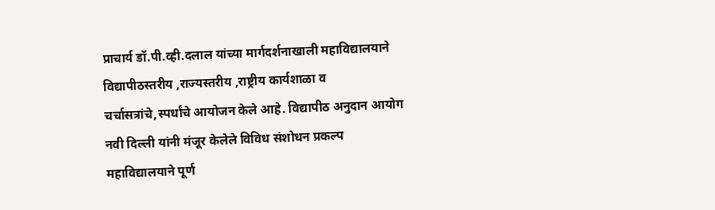प्राचार्य डॉ.पी.व्ही.दलाल यांच्या मार्गदर्शनाखाली महाविद्यालयाने विद्यापीठस्तरीय ,राज्यस्तरीय ,राष्ट्रीय कार्यशाळा व चर्चासत्रांचे,स्पर्धांचे आयोजन केले आहे. विद्यापीठ अनुदान आयोग नवी दिल्ली यांनी मंजूर केलेले विविध संशोधन प्रकल्प महाविद्यालयाने पूर्ण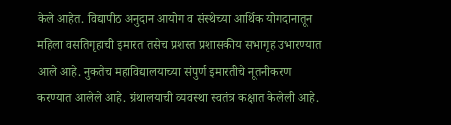केले आहेत. विद्यापीठ अनुदान आयोग व संस्थेच्या आर्थिक योगदानातून महिला वसतिगृहाची इमारत तसेच प्रशस्त प्रशासकीय सभागृह उभारण्यात आले आहे. नुकतेच महाविद्यालयाच्या संपुर्ण इमारतीचे नूतनीकरण करण्यात आलेले आहे. ग्रंथालयाची व्यवस्था स्वतंत्र कक्षात केलेली आहे.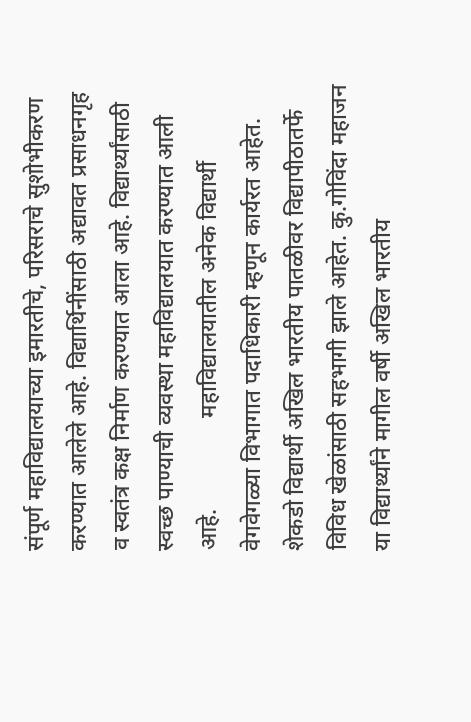संपूर्ण महाविद्यालयाच्या इमारतीचे, परिसराचे सुशोभीकरण करण्यात आलेले आहे. विद्यार्थिनींसाठी अद्यावत प्रसाधनगृह व स्वतंत्र कक्ष निर्माण करण्यात आला आहे. विद्यार्थ्यांसाठी स्वच्छ पाण्याची व्यवस्था महाविद्यालयात करण्यात आली आहे.                महाविद्यालयातील अनेक विद्यार्थी वेगवेगळ्या विभागात पदाधिकारी म्हणून कार्यरत आहेत. शेकडो विद्यार्थी अखिल भारतीय पातळीवर विद्यापीठातर्फे विविध खेळांसाठी सहभागी झाले आहेत. कु.गोविंदा महाजन या विद्यार्थ्यांने मागील वर्षी अखिल भारतीय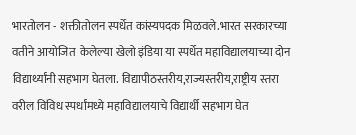भारतोलन - शक्तीतोलन स्पर्धेत कांस्यपदक मिळवले.भारत सरकारच्या वतीने आयोजित  केलेल्या खेलो इंडिया या स्पर्धेत महाविद्यालयाच्या दोन विद्यार्थ्यांनी सहभाग घेतला. विद्यापीठस्तरीय,राज्यस्तरीय,राष्ट्रीय स्तरा वरील विविध स्पर्धांमध्ये महाविद्यालयाचे विद्यार्थी सहभाग घेत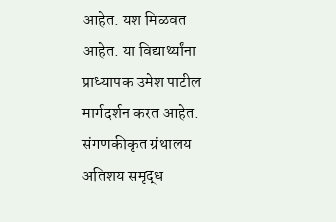आहेत. यश मिळवत आहेत. या विद्यार्थ्यांना प्राध्यापक उमेश पाटील मार्गदर्शन करत आहेत. संगणकीकृत ग्रंथालय अतिशय समृद्ध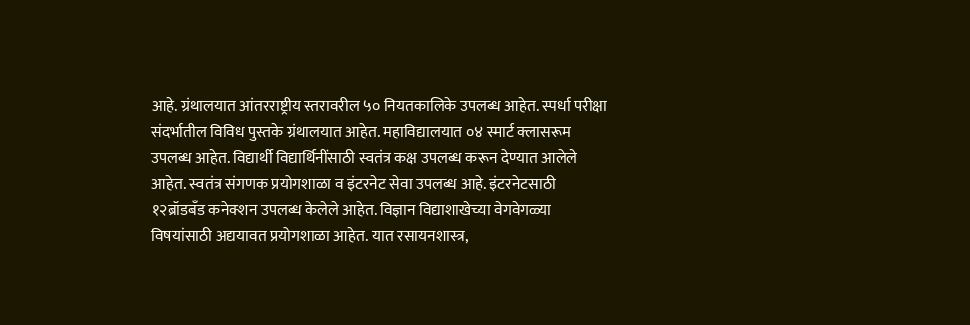आहे. ग्रंथालयात आंतरराष्ट्रीय स्तरावरील ५० नियतकालिके उपलब्ध आहेत. स्पर्धा परीक्षा संदर्भातील विविध पुस्तके ग्रंथालयात आहेत. महाविद्यालयात ०४ स्मार्ट क्लासरूम उपलब्ध आहेत. विद्यार्थी विद्यार्थिनींसाठी स्वतंत्र कक्ष उपलब्ध करून देण्यात आलेले आहेत. स्वतंत्र संगणक प्रयोगशाळा व इंटरनेट सेवा उपलब्ध आहे. इंटरनेटसाठी १२ब्रॉडबँड कनेक्शन उपलब्ध केलेले आहेत. विज्ञान विद्याशाखेच्या वेगवेगळ्या विषयांसाठी अद्ययावत प्रयोगशाळा आहेत. यात रसायनशास्त्र,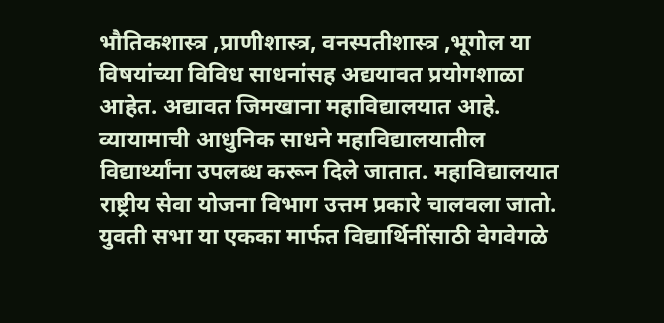भौतिकशास्त्र ,प्राणीशास्त्र, वनस्पतीशास्त्र ,भूगोल या विषयांच्या विविध साधनांसह अद्ययावत प्रयोगशाळा आहेत. अद्यावत जिमखाना महाविद्यालयात आहे. व्यायामाची आधुनिक साधने महाविद्यालयातील विद्यार्थ्यांना उपलब्ध करून दिले जातात. महाविद्यालयात राष्ट्रीय सेवा योजना विभाग उत्तम प्रकारे चालवला जातो. युवती सभा या एकका मार्फत विद्यार्थिनींसाठी वेगवेगळे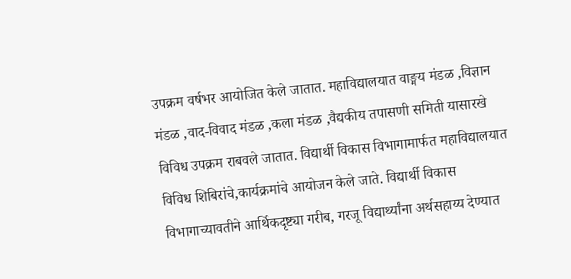उपक्रम वर्षभर आयोजित केले जातात. महाविद्यालयात वाङ्मय मंडळ ,विज्ञान मंडळ ,वाद-विवाद मंडळ ,कला मंडळ ,वैद्यकीय तपासणी समिती यासारखे विविध उपक्रम राबवले जातात. विद्यार्थी विकास विभागामार्फत महाविद्यालयात विविध शिबिरांचे,कार्यक्रमांचे आयोजन केले जाते. विद्यार्थी विकास विभागाच्यावतीने आर्थिकदृष्ट्या गरीब, गरजू विद्यार्थ्यांना अर्थसहाय्य देण्यात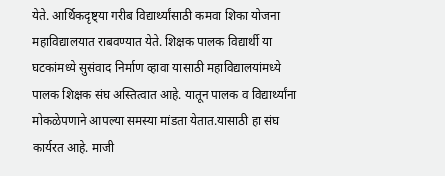येते. आर्थिकदृष्ट्या गरीब विद्यार्थ्यांसाठी कमवा शिका योजना महाविद्यालयात राबवण्यात येते. शिक्षक पालक विद्यार्थी या घटकांमध्ये सुसंवाद निर्माण व्हावा यासाठी महाविद्यालयांमध्ये पालक शिक्षक संघ अस्तित्वात आहे. यातून पालक व विद्यार्थ्यांना मोकळेपणाने आपल्या समस्या मांडता येतात.यासाठी हा संघ कार्यरत आहे. माजी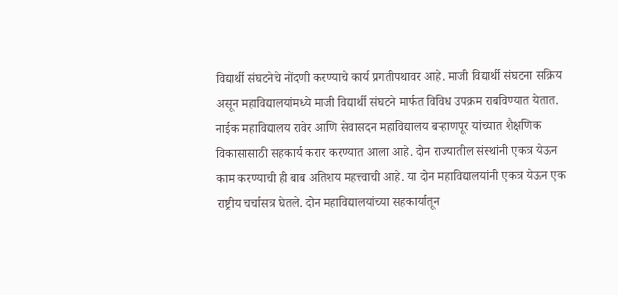विद्यार्थी संघटनेचे नोंदणी करण्याचे कार्य प्रगतीपथावर आहे. माजी विद्यार्थी संघटना सक्रिय असून महाविद्यालयांमध्ये माजी विद्यार्थी संघटने मार्फत विविध उपक्रम राबविण्यात येतात. नाईक महाविद्यालय रावेर आणि सेवासदन महाविद्यालय बऱ्हाणपूर यांच्यात शैक्षणिक विकासासाठी सहकार्य करार करण्यात आला आहे. दोन राज्यातील संस्थांनी एकत्र येऊन काम करण्याची ही बाब अतिशय महत्त्वाची आहे. या दोन महाविद्यालयांनी एकत्र येऊन एक राष्ट्रीय चर्चासत्र घेतले. दोन महाविद्यालयांच्या सहकार्यातून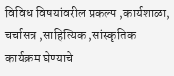विविध विषयांवरील प्रकल्प ,कार्यशाळा, चर्चासत्र ,साहित्यिक ,सांस्कृतिक कार्यक्रम घेण्याचे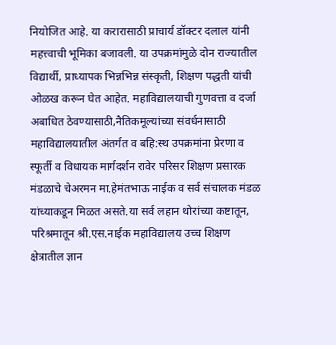नियोजित आहे. या करारासाठी प्राचार्य डॉक्टर दलाल यांनी महत्त्वाची भूमिका बजावली. या उपक्रमांमुळे दोन राज्यातील विद्यार्थी, प्राध्यापक भिन्नभिन्न संस्कृती, शिक्षण पद्धती यांची ओळख करून घेत आहेत. महाविद्यालयाची गुणवत्ता व दर्जा अबाधित ठेवण्यासाठी,नैतिकमूल्यांच्या संवर्धनासाठी महाविद्यालयातील अंतर्गत व बहि:स्थ उपक्रमांना प्रेरणा व स्फूर्ती व विधायक मार्गदर्शन रावेर परिसर शिक्षण प्रसारक मंडळाचे चेअरमन मा.हेमंतभाऊ नाईक व सर्व संचालक मंडळ यांच्याकडून मिळत असते.या सर्व लहान थोरांच्या कष्टातून, परिश्रमातून श्री.एस.नाईक महाविद्यालय उच्च शिक्षण क्षेत्रातील ज्ञान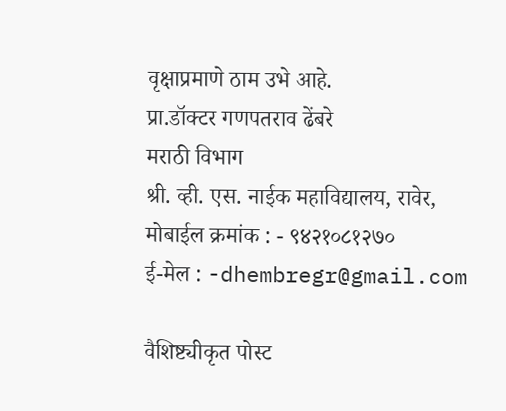वृक्षाप्रमाणे ठाम उभे आहे.                            प्रा.डॉक्टर गणपतराव ढेंबरे                                                    मराठी विभाग                                                                         श्री. व्ही. एस. नाईक महाविद्यालय, रावेर,                                    मोबाईल क्रमांक : - ९४२१०८१२७०                                            ई-मेल : -dhembregr@gmail.com

वैशिष्ट्यीकृत पोस्ट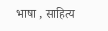भाषा , साहित्य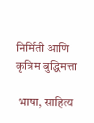निर्मिती आणि कृत्रिम बुद्धिमत्ता

 भाषा, साहित्य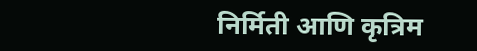निर्मिती आणि कृत्रिम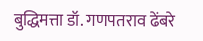बुद्धिमत्ता डॉ. गणपतराव ढेंबरे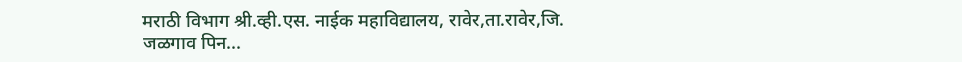मराठी विभाग श्री.व्ही.एस. नाईक महाविद्यालय, रावेर,ता.रावेर,जि. जळगाव पिन...